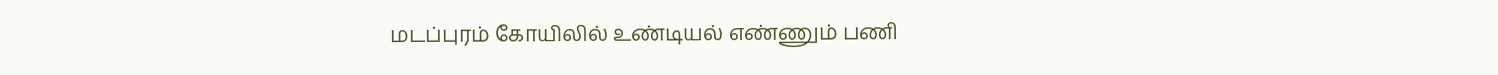மடப்புரம் கோயிலில் உண்டியல் எண்ணும் பணி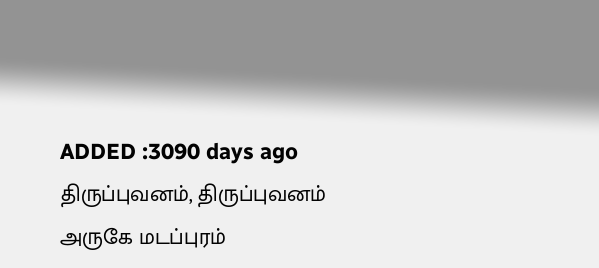ADDED :3090 days ago
திருப்புவனம், திருப்புவனம் அருகே மடப்புரம்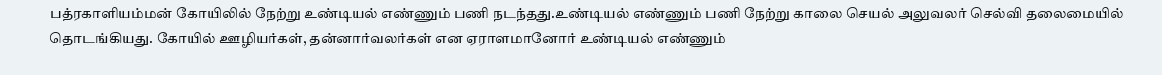பத்ரகாளியம்மன் கோயிலில் நேற்று உண்டியல் எண்ணும் பணி நடந்தது.உண்டியல் எண்ணும் பணி நேற்று காலை செயல் அலுவலர் செல்வி தலைமையில் தொடங்கியது. கோயில் ஊழியர்கள், தன்னார்வலர்கள் என ஏராளமானோர் உண்டியல் எண்ணும்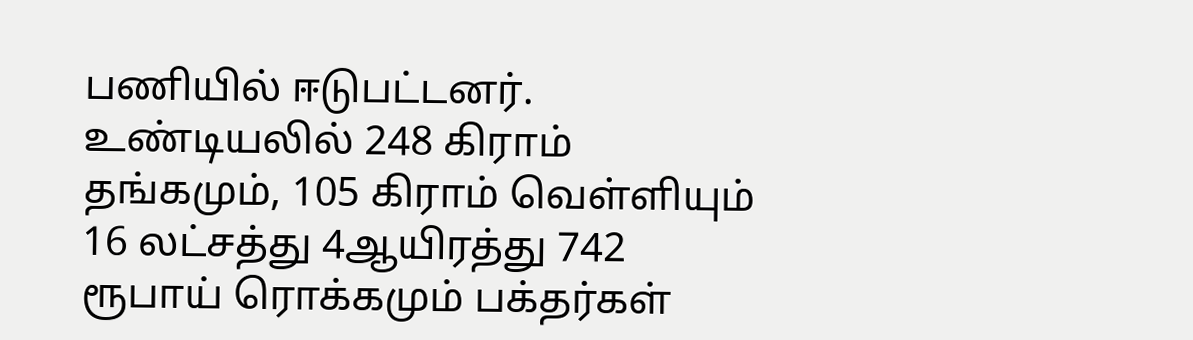பணியில் ஈடுபட்டனர். உண்டியலில் 248 கிராம் தங்கமும், 105 கிராம் வெள்ளியும் 16 லட்சத்து 4ஆயிரத்து 742 ரூபாய் ரொக்கமும் பக்தர்கள்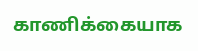காணிக்கையாக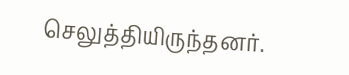செலுத்தியிருந்தனர்.